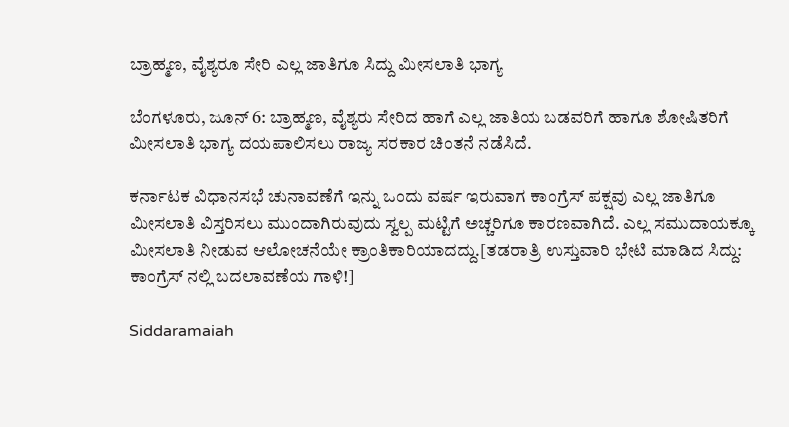ಬ್ರಾಹ್ಮಣ, ವೈಶ್ಯರೂ ಸೇರಿ ಎಲ್ಲ ಜಾತಿಗೂ ಸಿದ್ದು ಮೀಸಲಾತಿ ಭಾಗ್ಯ

ಬೆಂಗಳೂರು, ಜೂನ್ 6: ಬ್ರಾಹ್ಮಣ, ವೈಶ್ಯರು ಸೇರಿದ ಹಾಗೆ ಎಲ್ಲ ಜಾತಿಯ ಬಡವರಿಗೆ ಹಾಗೂ ಶೋಷಿತರಿಗೆ ಮೀಸಲಾತಿ ಭಾಗ್ಯ ದಯಪಾಲಿಸಲು ರಾಜ್ಯ ಸರಕಾರ ಚಿಂತನೆ ನಡೆಸಿದೆ.

ಕರ್ನಾಟಕ ವಿಧಾನಸಭೆ ಚುನಾವಣೆಗೆ ಇನ್ನು ಒಂದು ವರ್ಷ ಇರುವಾಗ ಕಾಂಗ್ರೆಸ್ ಪಕ್ಷವು ಎಲ್ಲ ಜಾತಿಗೂ ಮೀಸಲಾತಿ ವಿಸ್ತರಿಸಲು ಮುಂದಾಗಿರುವುದು ಸ್ವಲ್ಪ ಮಟ್ಟಿಗೆ ಅಚ್ಚರಿಗೂ ಕಾರಣವಾಗಿದೆ. ಎಲ್ಲ ಸಮುದಾಯಕ್ಕೂ ಮೀಸಲಾತಿ ನೀಡುವ ಆಲೋಚನೆಯೇ ಕ್ರಾಂತಿಕಾರಿಯಾದದ್ದು.[ತಡರಾತ್ರಿ ಉಸ್ತುವಾರಿ ಭೇಟಿ ಮಾಡಿದ ಸಿದ್ದು: ಕಾಂಗ್ರೆಸ್ ನಲ್ಲಿ ಬದಲಾವಣೆಯ ಗಾಳಿ!]

Siddaramaiah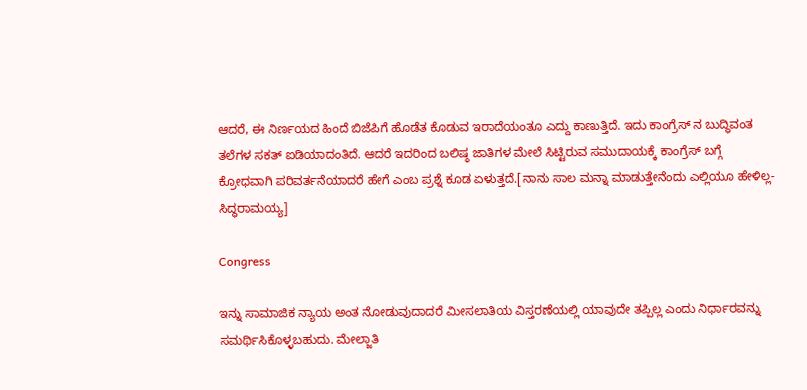ಆದರೆ, ಈ ನಿರ್ಣಯದ ಹಿಂದೆ ಬಿಜೆಪಿಗೆ ಹೊಡೆತ ಕೊಡುವ ಇರಾದೆಯಂತೂ ಎದ್ದು ಕಾಣುತ್ತಿದೆ. ಇದು ಕಾಂಗ್ರೆಸ್ ನ ಬುದ್ಧಿವಂತ ತಲೆಗಳ ಸಕತ್ ಐಡಿಯಾದಂತಿದೆ. ಆದರೆ ಇದರಿಂದ ಬಲಿಷ್ಠ ಜಾತಿಗಳ ಮೇಲೆ ಸಿಟ್ಟಿರುವ ಸಮುದಾಯಕ್ಕೆ ಕಾಂಗ್ರೆಸ್ ಬಗ್ಗೆ ಕ್ರೋಧವಾಗಿ ಪರಿವರ್ತನೆಯಾದರೆ ಹೇಗೆ ಎಂಬ ಪ್ರಶ್ನೆ ಕೂಡ ಏಳುತ್ತದೆ.[ನಾನು ಸಾಲ ಮನ್ನಾ ಮಾಡುತ್ತೇನೆಂದು ಎಲ್ಲಿಯೂ ಹೇಳಿಲ್ಲ- ಸಿದ್ಧರಾಮಯ್ಯ]

Congress

ಇನ್ನು ಸಾಮಾಜಿಕ ನ್ಯಾಯ ಅಂತ ನೋಡುವುದಾದರೆ ಮೀಸಲಾತಿಯ ವಿಸ್ತರಣೆಯಲ್ಲಿ ಯಾವುದೇ ತಪ್ಪಿಲ್ಲ ಎಂದು ನಿರ್ಧಾರವನ್ನು ಸಮರ್ಥಿಸಿಕೊಳ್ಳಬಹುದು. ಮೇಲ್ಜಾತಿ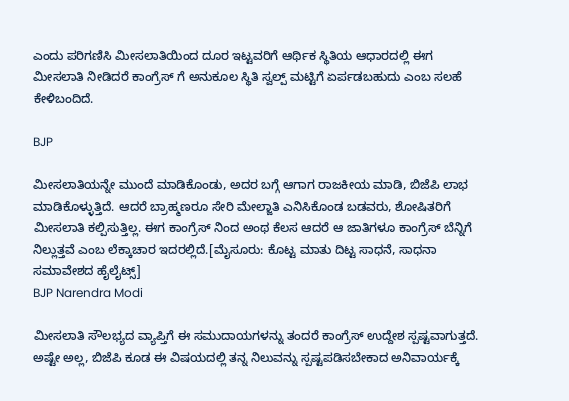ಎಂದು ಪರಿಗಣಿಸಿ ಮೀಸಲಾತಿಯಿಂದ ದೂರ ಇಟ್ಟವರಿಗೆ ಆರ್ಥಿಕ ಸ್ಥಿತಿಯ ಆಧಾರದಲ್ಲಿ ಈಗ ಮೀಸಲಾತಿ ನೀಡಿದರೆ ಕಾಂಗ್ರೆಸ್ ಗೆ ಅನುಕೂಲ ಸ್ಥಿತಿ ಸ್ವಲ್ಪ್ ಮಟ್ಟಿಗೆ ಏರ್ಪಡಬಹುದು ಎಂಬ ಸಲಹೆ ಕೇಳಿಬಂದಿದೆ.

BJP

ಮೀಸಲಾತಿಯನ್ನೇ ಮುಂದೆ ಮಾಡಿಕೊಂಡು, ಅದರ ಬಗ್ಗೆ ಆಗಾಗ ರಾಜಕೀಯ ಮಾಡಿ, ಬಿಜೆಪಿ ಲಾಭ ಮಾಡಿಕೊಳ್ಳುತ್ತಿದೆ. ಆದರೆ ಬ್ರಾಹ್ಮಣರೂ ಸೇರಿ ಮೇಲ್ಜಾತಿ ಎನಿಸಿಕೊಂಡ ಬಡವರು, ಶೋಷಿತರಿಗೆ ಮೀಸಲಾತಿ ಕಲ್ಪಿಸುತ್ತಿಲ್ಲ. ಈಗ ಕಾಂಗ್ರೆಸ್ ನಿಂದ ಅಂಥ ಕೆಲಸ ಆದರೆ ಆ ಜಾತಿಗಳೂ ಕಾಂಗ್ರೆಸ್ ಬೆನ್ನಿಗೆ ನಿಲ್ಲುತ್ತವೆ ಎಂಬ ಲೆಕ್ಕಾಚಾರ ಇದರಲ್ಲಿದೆ.[ಮೈಸೂರು: ಕೊಟ್ಟ ಮಾತು ದಿಟ್ಟ ಸಾಧನೆ, ಸಾಧನಾ ಸಮಾವೇಶದ ಹೈಲೈಟ್ಸ್]
BJP Narendra Modi

ಮೀಸಲಾತಿ ಸೌಲಭ್ಯದ ವ್ಯಾಪ್ತಿಗೆ ಈ ಸಮುದಾಯಗಳನ್ನು ತಂದರೆ ಕಾಂಗ್ರೆಸ್ ಉದ್ದೇಶ ಸ್ಪಷ್ಟವಾಗುತ್ತದೆ. ಅಷ್ಟೇ ಅಲ್ಲ, ಬಿಜೆಪಿ ಕೂಡ ಈ ವಿಷಯದಲ್ಲಿ ತನ್ನ ನಿಲುವನ್ನು ಸ್ಪಷ್ಟಪಡಿಸಬೇಕಾದ ಅನಿವಾರ್ಯಕ್ಕೆ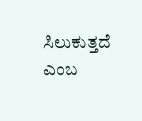ಸಿಲುಕುತ್ತದೆ ಎಂಬ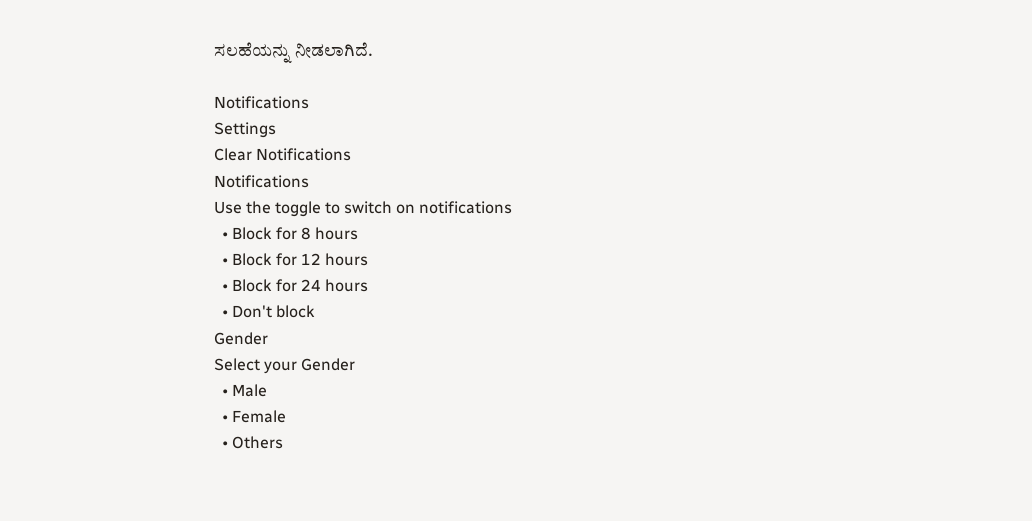ಸಲಹೆಯನ್ನು ನೀಡಲಾಗಿದೆ.

Notifications
Settings
Clear Notifications
Notifications
Use the toggle to switch on notifications
  • Block for 8 hours
  • Block for 12 hours
  • Block for 24 hours
  • Don't block
Gender
Select your Gender
  • Male
  • Female
  • Others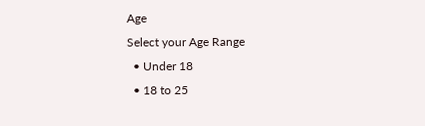Age
Select your Age Range
  • Under 18
  • 18 to 25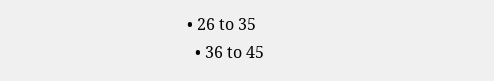• 26 to 35
  • 36 to 45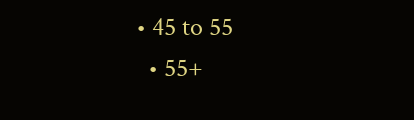• 45 to 55
  • 55+